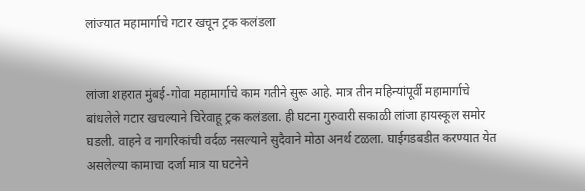लांज्यात महामार्गाचे गटार खचून ट्रक कलंडला


लांजा शहरात मुंबई-गोवा महामार्गाचे काम गतीने सुरू आहे. मात्र तीन महिन्यांपूर्वी महामार्गाचे बांधलेले गटार खचल्याने चिरेवाहू ट्रक कलंडला. ही घटना गुरुवारी सकाळी लांजा हायस्कूल समोर घडली. वाहने व नागरिकांची वर्दळ नसल्याने सुदैवाने मोठा अनर्थ टळला. घाईगडबडीत करण्यात येत असलेल्या कामाचा दर्जा मात्र या घटनेने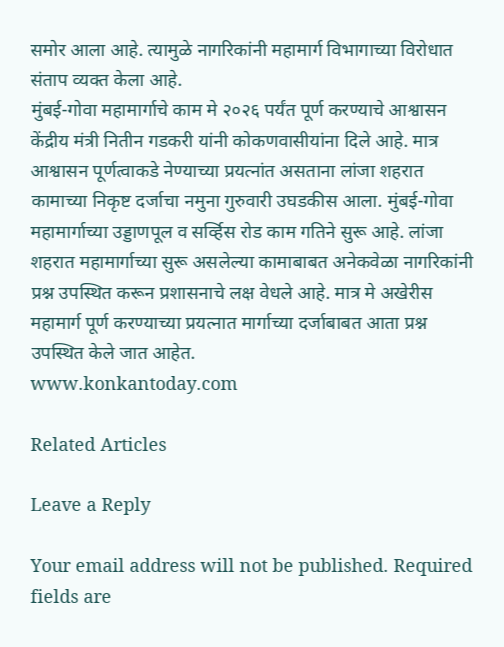समोर आला आहे. त्यामुळे नागरिकांनी महामार्ग विभागाच्या विरोधात संताप व्यक्त केला आहे.
मुंबई-गोवा महामार्गाचे काम मे २०२६ पर्यंत पूर्ण करण्याचे आश्वासन केंद्रीय मंत्री नितीन गडकरी यांनी कोकणवासीयांना दिले आहे. मात्र आश्वासन पूर्णत्वाकडे नेण्याच्या प्रयत्नांत असताना लांजा शहरात कामाच्या निकृष्ट दर्जाचा नमुना गुरुवारी उघडकीस आला. मुंबई-गोवा महामार्गाच्या उड्डाणपूल व सर्व्हिस रोड काम गतिने सुरू आहे. लांजा शहरात महामार्गाच्या सुरू असलेल्या कामाबाबत अनेकवेळा नागरिकांनी प्रश्न उपस्थित करून प्रशासनाचे लक्ष वेधले आहे. मात्र मे अखेरीस महामार्ग पूर्ण करण्याच्या प्रयत्नात मार्गाच्या दर्जाबाबत आता प्रश्न उपस्थित केले जात आहेत.
www.konkantoday.com

Related Articles

Leave a Reply

Your email address will not be published. Required fields are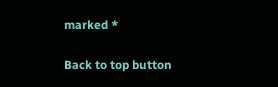marked *

Back to top button